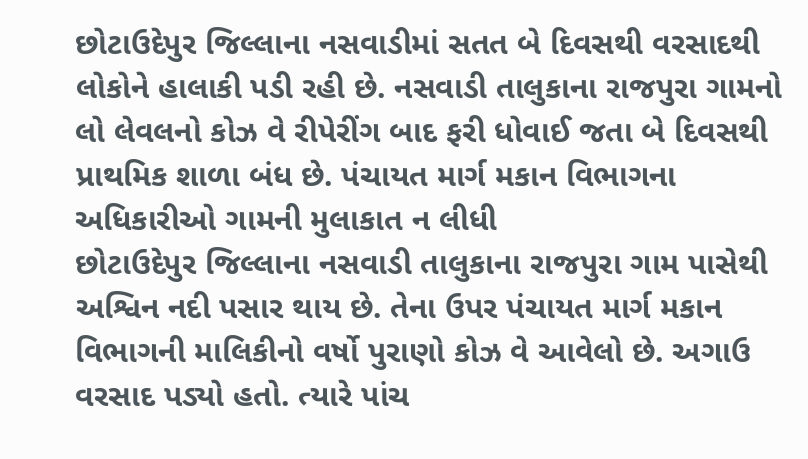છોટાઉદેપુર જિલ્લાના નસવાડીમાં સતત બે દિવસથી વરસાદથી લોકોને હાલાકી પડી રહી છે. નસવાડી તાલુકાના રાજપુરા ગામનો લો લેવલનો કોઝ વે રીપેરીંગ બાદ ફરી ધોવાઈ જતા બે દિવસથી પ્રાથમિક શાળા બંધ છે. પંચાયત માર્ગ મકાન વિભાગના અધિકારીઓ ગામની મુલાકાત ન લીધી
છોટાઉદેપુર જિલ્લાના નસવાડી તાલુકાના રાજપુરા ગામ પાસેથી અશ્વિન નદી પસાર થાય છે. તેના ઉપર પંચાયત માર્ગ મકાન વિભાગની માલિકીનો વર્ષો પુરાણો કોઝ વે આવેલો છે. અગાઉ વરસાદ પડ્યો હતો. ત્યારે પાંચ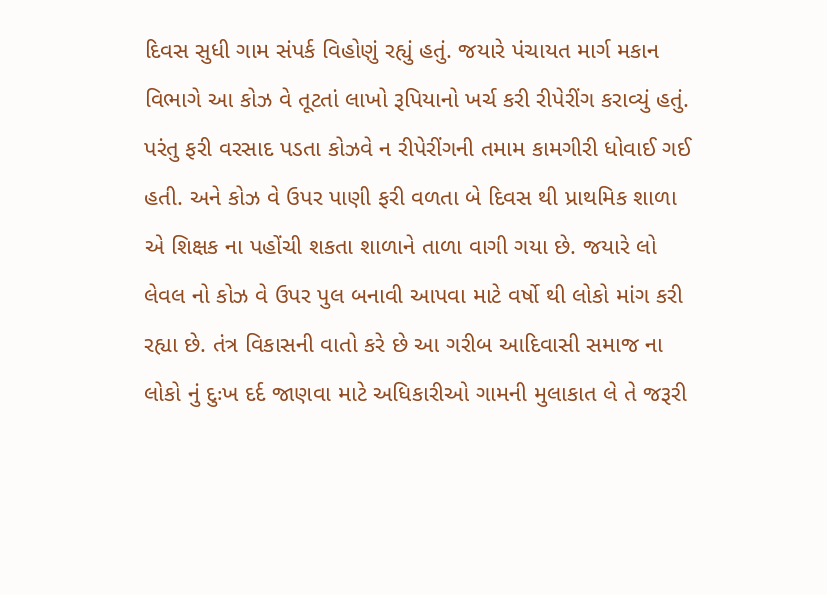દિવસ સુધી ગામ સંપર્ક વિહોણું રહ્યું હતું. જયારે પંચાયત માર્ગ મકાન વિભાગે આ કોઝ વે તૂટતાં લાખો રૂપિયાનો ખર્ચ કરી રીપેરીંગ કરાવ્યું હતું. પરંતુ ફરી વરસાદ પડતા કોઝવે ન રીપેરીંગની તમામ કામગીરી ધોવાઈ ગઈ હતી. અને કોઝ વે ઉપર પાણી ફરી વળતા બે દિવસ થી પ્રાથમિક શાળા એ શિક્ષક ના પહોંચી શકતા શાળાને તાળા વાગી ગયા છે. જયારે લો લેવલ નો કોઝ વે ઉપર પુલ બનાવી આપવા માટે વર્ષો થી લોકો માંગ કરી રહ્યા છે. તંત્ર વિકાસની વાતો કરે છે આ ગરીબ આદિવાસી સમાજ ના લોકો નું દુઃખ દર્દ જાણવા માટે અધિકારીઓ ગામની મુલાકાત લે તે જરૂરી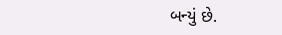બન્યું છે.